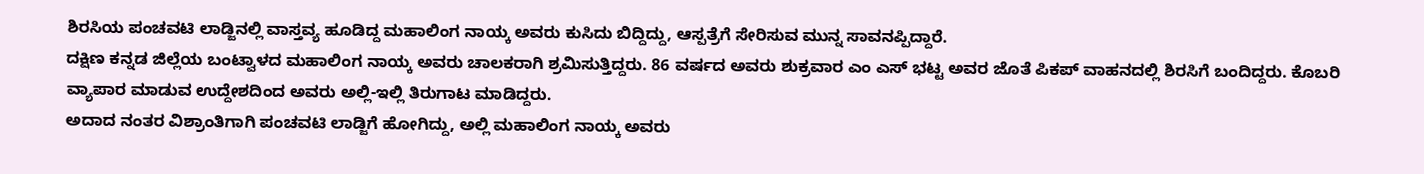ಶಿರಸಿಯ ಪಂಚವಟಿ ಲಾಡ್ಜಿನಲ್ಲಿ ವಾಸ್ತವ್ಯ ಹೂಡಿದ್ದ ಮಹಾಲಿಂಗ ನಾಯ್ಕ ಅವರು ಕುಸಿದು ಬಿದ್ದಿದ್ದು, ಆಸ್ಪತ್ರೆಗೆ ಸೇರಿಸುವ ಮುನ್ನ ಸಾವನಪ್ಪಿದ್ದಾರೆ.
ದಕ್ಷಿಣ ಕನ್ನಡ ಜಿಲ್ಲೆಯ ಬಂಟ್ವಾಳದ ಮಹಾಲಿಂಗ ನಾಯ್ಕ ಅವರು ಚಾಲಕರಾಗಿ ಶ್ರಮಿಸುತ್ತಿದ್ದರು. 86 ವರ್ಷದ ಅವರು ಶುಕ್ರವಾರ ಎಂ ಎಸ್ ಭಟ್ಟ ಅವರ ಜೊತೆ ಪಿಕಪ್ ವಾಹನದಲ್ಲಿ ಶಿರಸಿಗೆ ಬಂದಿದ್ದರು. ಕೊಬರಿ ವ್ಯಾಪಾರ ಮಾಡುವ ಉದ್ದೇಶದಿಂದ ಅವರು ಅಲ್ಲಿ-ಇಲ್ಲಿ ತಿರುಗಾಟ ಮಾಡಿದ್ದರು.
ಅದಾದ ನಂತರ ವಿಶ್ರಾಂತಿಗಾಗಿ ಪಂಚವಟಿ ಲಾಡ್ಜಿಗೆ ಹೋಗಿದ್ದು, ಅಲ್ಲಿ ಮಹಾಲಿಂಗ ನಾಯ್ಕ ಅವರು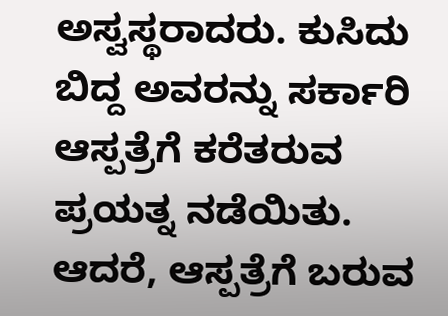ಅಸ್ವಸ್ಥರಾದರು. ಕುಸಿದು ಬಿದ್ದ ಅವರನ್ನು ಸರ್ಕಾರಿ ಆಸ್ಪತ್ರೆಗೆ ಕರೆತರುವ ಪ್ರಯತ್ನ ನಡೆಯಿತು. ಆದರೆ, ಆಸ್ಪತ್ರೆಗೆ ಬರುವ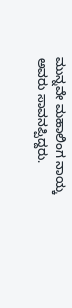ಮುನ್ನವೇ ಮಹಾಲಿಂಗ ನಾಯ್ಕ ಅವರು ಸಾವನಪ್ಪಿದ್ದರು.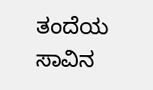ತಂದೆಯ ಸಾವಿನ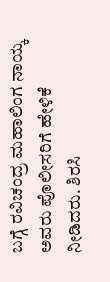ಬಗ್ಗೆ ರವಿಚಂದ್ರ ಮಹಾಲಿಂಗ ನಾಯ್ಕ ಅವರು ಪೊಲೀಸರಿಗೆ ಹೇಳಿಕೆ ನೀಡಿದರು. ಶಿರಸಿ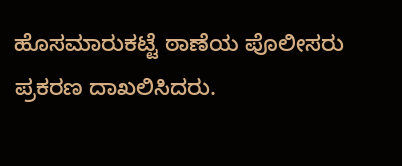ಹೊಸಮಾರುಕಟ್ಟೆ ಠಾಣೆಯ ಪೊಲೀಸರು ಪ್ರಕರಣ ದಾಖಲಿಸಿದರು.